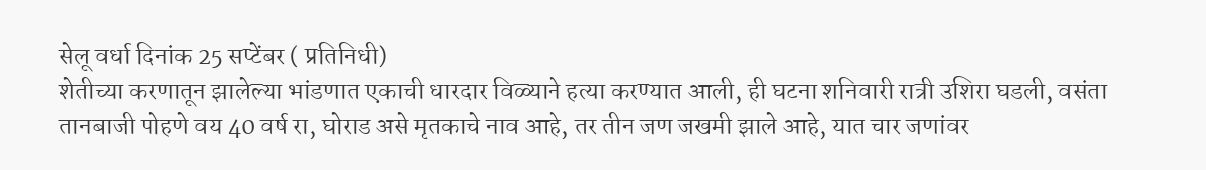सेलू वर्धा दिनांक 25 सप्टेंबर ( प्रतिनिधी)
शेतीच्या करणातून झालेल्या भांडणात एकाची धारदार विळ्याने हत्या करण्यात आली, ही घटना शनिवारी रात्री उशिरा घडली, वसंता तानबाजी पोहणे वय 40 वर्ष रा, घोराड असे मृतकाचे नाव आहे, तर तीन जण जखमी झाले आहे, यात चार जणांवर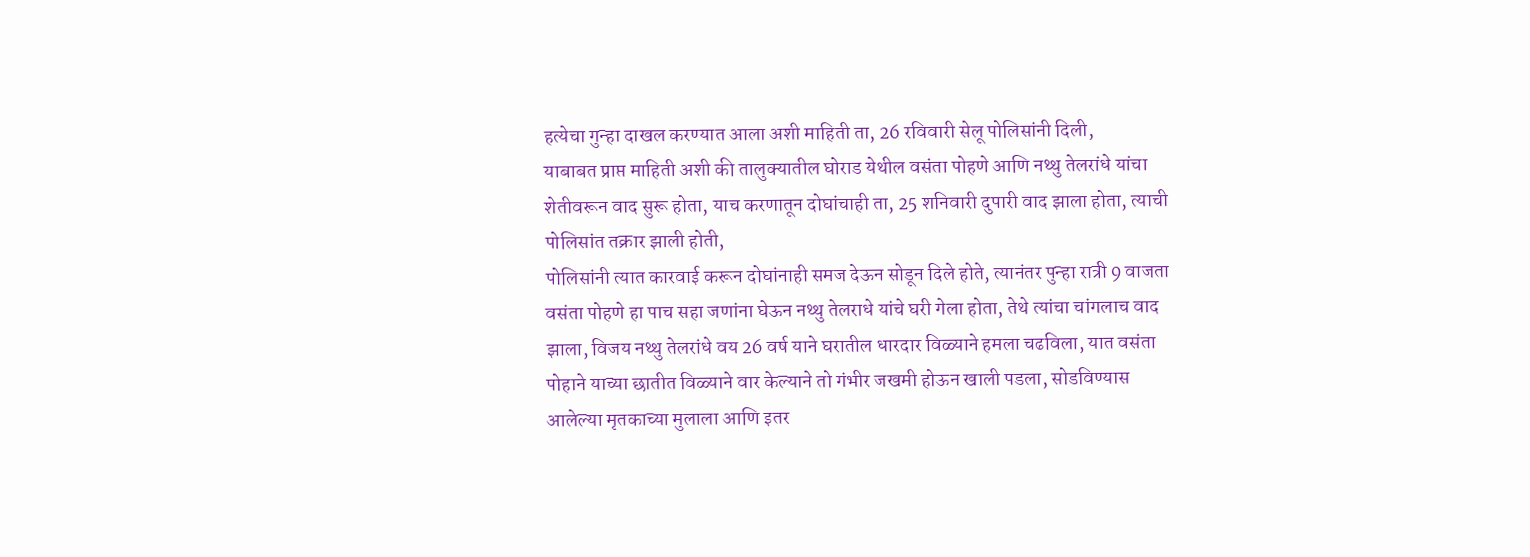हत्येचा गुन्हा दाखल करण्यात आला अशी माहिती ता, 26 रविवारी सेलू पोलिसांनी दिली,
याबाबत प्राप्त माहिती अशी की तालुक्यातील घोराड येथील वसंता पोहणे आणि नथ्थु तेलरांधे यांचा शेतीवरून वाद सुरू होता, याच करणातून दोघांचाही ता, 25 शनिवारी दुपारी वाद झाला होता, त्याची पोलिसांत तक्रार झाली होती,
पोलिसांनी त्यात कारवाई करून दोघांनाही समज देऊन सोडून दिले होते, त्यानंतर पुन्हा रात्री 9 वाजता वसंता पोहणे हा पाच सहा जणांना घेऊन नथ्थु तेलराधे यांचे घरी गेला होता, तेथे त्यांचा चांगलाच वाद झाला, विजय नथ्थु तेलरांधे वय 26 वर्ष याने घरातील धारदार विळ्याने हमला चढविला, यात वसंता पोहाने याच्या छातीत विळ्याने वार केल्याने तो गंभीर जखमी होऊन खाली पडला, सोडविण्यास आलेल्या मृतकाच्या मुलाला आणि इतर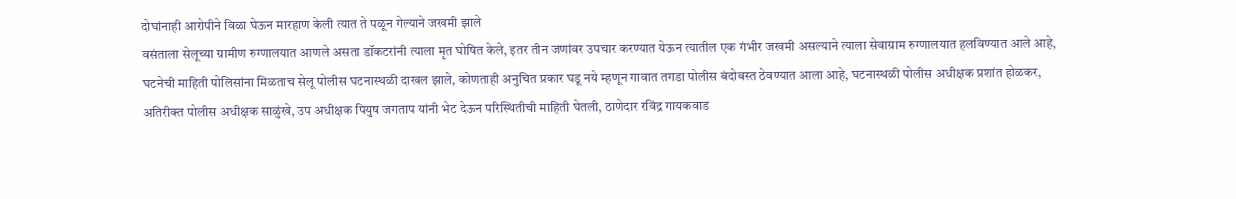दोघांनाही आरोपीने विळा घेऊन मारहाण केली त्यात ते पळून गेल्याने जखमी झाले
वसंताला सेलूच्या ग्रामीण रुग्णालयात आणले असता डॉकटरांनी त्याला मृत घोषित केले, इतर तीन जणांवर उपचार करण्यात येऊन त्यातील एक गंभीर जखमी असल्याने त्याला सेवाग्राम रुग्णालयात हलविण्यात आले आहे, घटनेची माहिती पोलिसांना मिळताच सेलू पोलीस घटनास्थळी दाखल झाले, कोणताही अनुचित प्रकार घडू नये म्हणून गावात तगडा पोलीस बंदोबस्त ठेवण्यात आला आहे, घटनास्थळी पोलीस अधीक्षक प्रशांत होळकर, अतिरीक्त पोलीस अधीक्षक साळुंखे, उप अधीक्षक पियुष जगताप यांनी भेट देऊन परिस्थितीची माहिती घेतली, ठाणेदार रविंद्र गायकवाड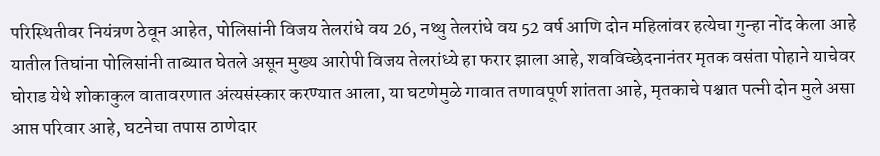परिस्थितीवर नियंत्रण ठेवून आहेत, पोलिसांनी विजय तेलरांधे वय 26, नथ्थु तेलरांधे वय 52 वर्ष आणि दोन महिलांवर हत्येचा गुन्हा नोंद केला आहे
यातील तिघांना पोलिसांनी ताब्यात घेतले असून मुख्य आरोपी विजय तेलरांध्ये हा फरार झाला आहे, शवविच्छेदनानंतर मृतक वसंता पोहाने याचेवर घोराड येथे शोकाकुल वातावरणात अंत्यसंस्कार करण्यात आला, या घटणेमुळे गावात तणावपूर्ण शांतता आहे, मृतकाचे पश्चात पत्नी दोन मुले असा आप्त परिवार आहे, घटनेचा तपास ठाणेदार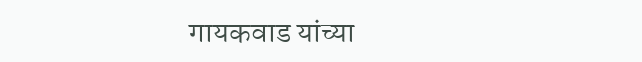गायकवाड यांच्या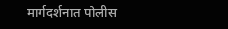मार्गदर्शनात पोलीस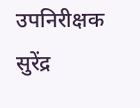उपनिरीक्षक सुरेंद्र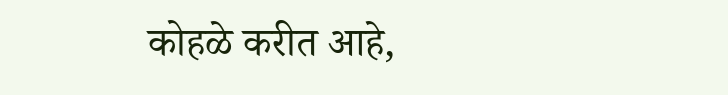कोहळे करीत आहे,